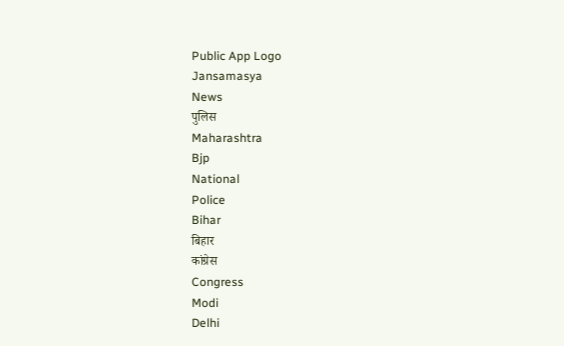Public App Logo
Jansamasya
News
पुलिस
Maharashtra
Bjp
National
Police
Bihar
बिहार
कांग्रेस
Congress
Modi
Delhi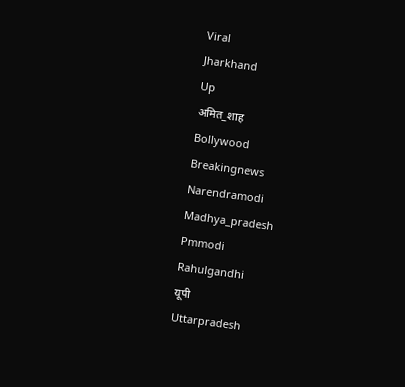Viral
Jharkhand
Up
अमित_शाह
Bollywood
Breakingnews
Narendramodi
Madhya_pradesh
Pmmodi
Rahulgandhi
यूपी
Uttarpradesh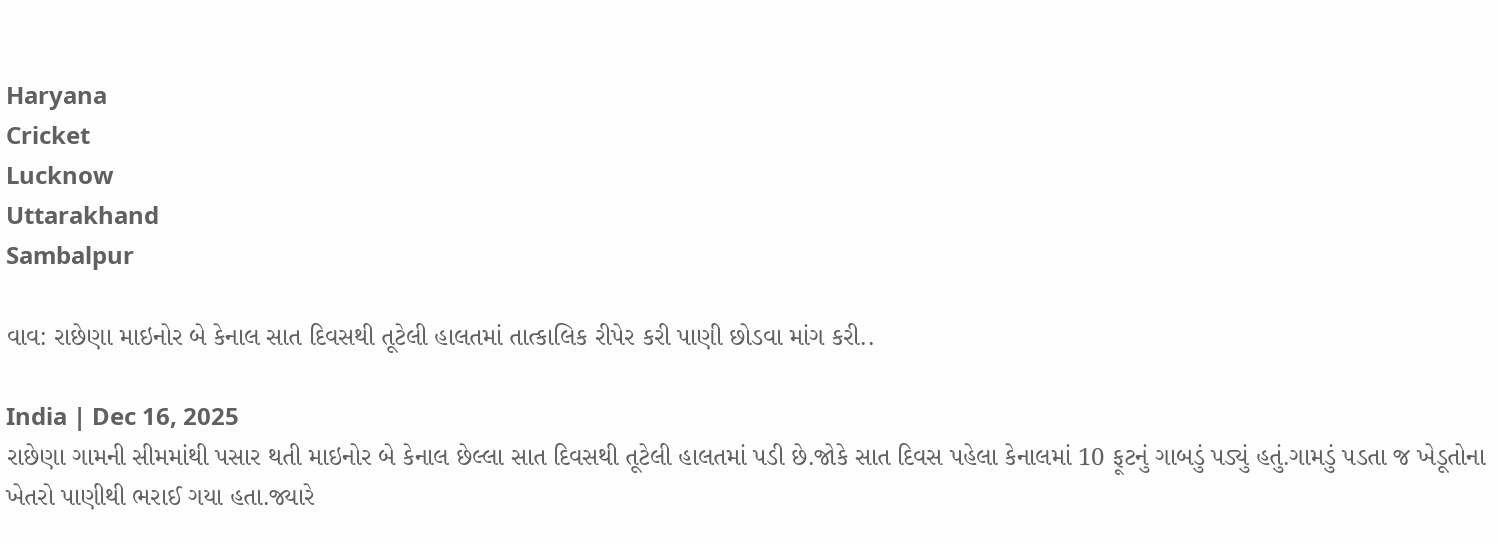Haryana
Cricket
Lucknow
Uttarakhand
Sambalpur

વાવ: રાછેણા માઇનોર બે કેનાલ સાત દિવસથી તૂટેલી હાલતમાં તાત્કાલિક રીપેર કરી પાણી છોડવા માંગ કરી..

India | Dec 16, 2025
રાછેણા ગામની સીમમાંથી પસાર થતી માઇનોર બે કેનાલ છેલ્લા સાત દિવસથી તૂટેલી હાલતમાં પડી છે.જોકે સાત દિવસ પહેલા કેનાલમાં 10 ફૂટનું ગાબડું પડ્યું હતું.ગામડું પડતા જ ખેડૂતોના ખેતરો પાણીથી ભરાઈ ગયા હતા.જ્યારે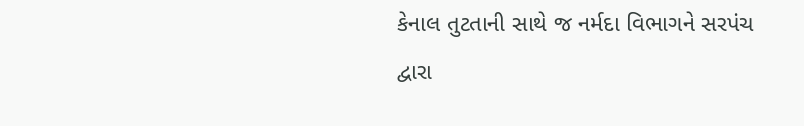કેનાલ તુટતાની સાથે જ નર્મદા વિભાગને સરપંચ દ્વારા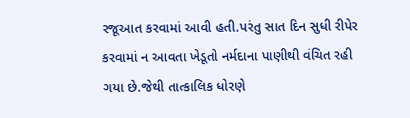રજૂઆત કરવામાં આવી હતી.પરંતુ સાત દિન સુધી રીપેર કરવામાં ન આવતા ખેડૂતો નર્મદાના પાણીથી વંચિત રહી ગયા છે.જેથી તાત્કાલિક ધોરણે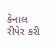કેનાલ રીપેર કરી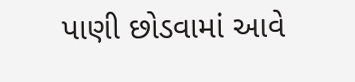પાણી છોડવામાં આવે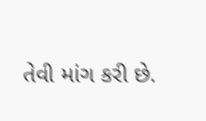તેવી માંગ કરી છે.